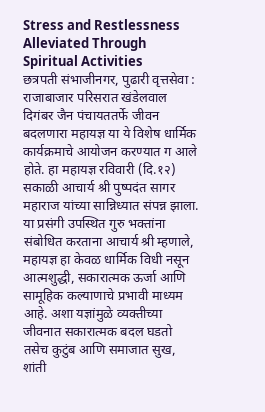Stress and Restlessness Alleviated Through Spiritual Activities
छत्रपती संभाजीनगर, पुढारी वृत्तसेवा : राजाबाजार परिसरात खंडेलवाल दिगंबर जैन पंचायततर्फे जीवन बदलणारा महायज्ञ या ये विशेष धार्मिक कार्यक्रमाचे आयोजन करण्यात ग आले होते. हा महायज्ञ रविवारी (दि.१२) सकाळी आचार्य श्री पुष्पदंत सागर महाराज यांच्या सान्निध्यात संपन्न झाला.
या प्रसंगी उपस्थित गुरु भक्तांना संबोधित करताना आचार्य श्री म्हणाले, महायज्ञ हा केवळ धार्मिक विधी नसून आत्मशुद्धी, सकारात्मक ऊर्जा आणि सामूहिक कल्याणाचे प्रभावी माध्यम आहे. अशा यज्ञांमुळे व्यक्तीच्या जीवनात सकारात्मक बदल घडतो तसेच कुटुंब आणि समाजात सुख, शांती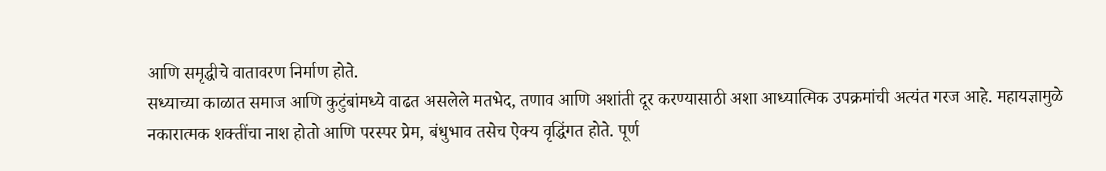आणि समृद्धीचे वातावरण निर्माण होते.
सध्याच्या काळात समाज आणि कुटुंबांमध्ये वाढत असलेले मतभेद, तणाव आणि अशांती दूर करण्यासाठी अशा आध्यात्मिक उपक्रमांची अत्यंत गरज आहे. महायज्ञामुळे नकारात्मक शक्तींचा नाश होतो आणि परस्पर प्रेम, बंधुभाव तसेच ऐक्य वृद्धिंगत होते. पूर्ण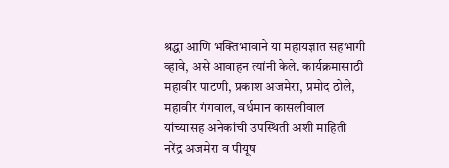श्रद्धा आणि भक्तिभावाने या महायज्ञात सहभागी व्हावे, असे आवाहन त्यांनी केले. कार्यक्रमासाठी महावीर पाटणी, प्रकाश अजमेरा, प्रमोद ठोले, महावीर गंगवाल, वर्धमान कासलीवाल यांच्यासह अनेकांची उपस्थिती अशी माहिती नरेंद्र अजमेरा व पीयूष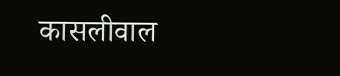कासलीवाल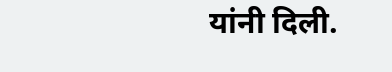यांनी दिली.